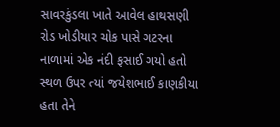સાવરકુંડલા ખાતે આવેલ હાથસણી રોડ ખોડીયાર ચોક પાસે ગટરના નાળામાં એક નંદી ફસાઈ ગયો હતો સ્થળ ઉપર ત્યાં જયેશભાઈ કાણકીયા હતા તેને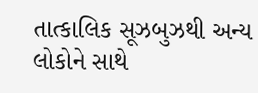તાત્કાલિક સૂઝબુઝથી અન્ય લોકોને સાથે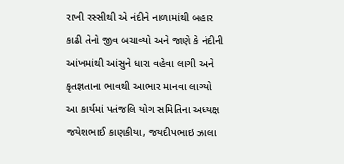રાખી રસ્સીથી એ નંદીને નાળામાંથી બહાર કાઢી તેનો જીવ બચાવ્યો અને જાણે કે નંદીની આંખમાંથી આંસુને ધારા વહેવા લાગી અને કૃતજ્ઞતાના ભાવથી આભાર માનવા લાગ્યો આ કાર્યમાં પતંજલિ યોગ સમિતિના અધ્યક્ષ જયેશભાઈ કાણકીયા, જયદીપભાઇ ઝાલા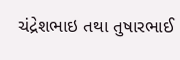ચંદ્રેશભાઇ તથા તુષારભાઈ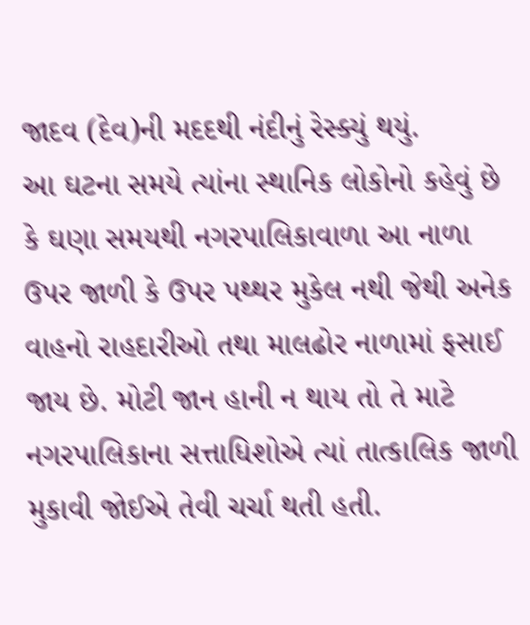જાદવ (દેવ)ની મદદથી નંદીનું રેસ્ક્યું થયું.
આ ઘટના સમયે ત્યાંના સ્થાનિક લોકોનો કહેવું છે કે ઘણા સમયથી નગરપાલિકાવાળા આ નાળા ઉપર જાળી કે ઉપર પથ્થર મુકેલ નથી જેથી અનેક વાહનો રાહદારીઓ તથા માલઢોર નાળામાં ફસાઈ જાય છે. મોટી જાન હાની ન થાય તો તે માટે નગરપાલિકાના સત્તાધિશોએ ત્યાં તાત્કાલિક જાળી મુકાવી જોઈએ તેવી ચર્ચા થતી હતી.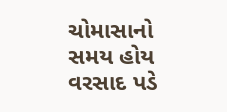ચોમાસાનો સમય હોય વરસાદ પડે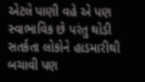એટલે પાણી વહે એ પણ સ્વાભાવિક છે પરંતુ થોડી સતર્કતા લોકોને હાડમારીથી બચાવી પણ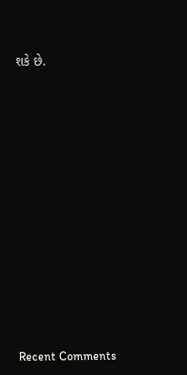શકે છે.

















Recent Comments